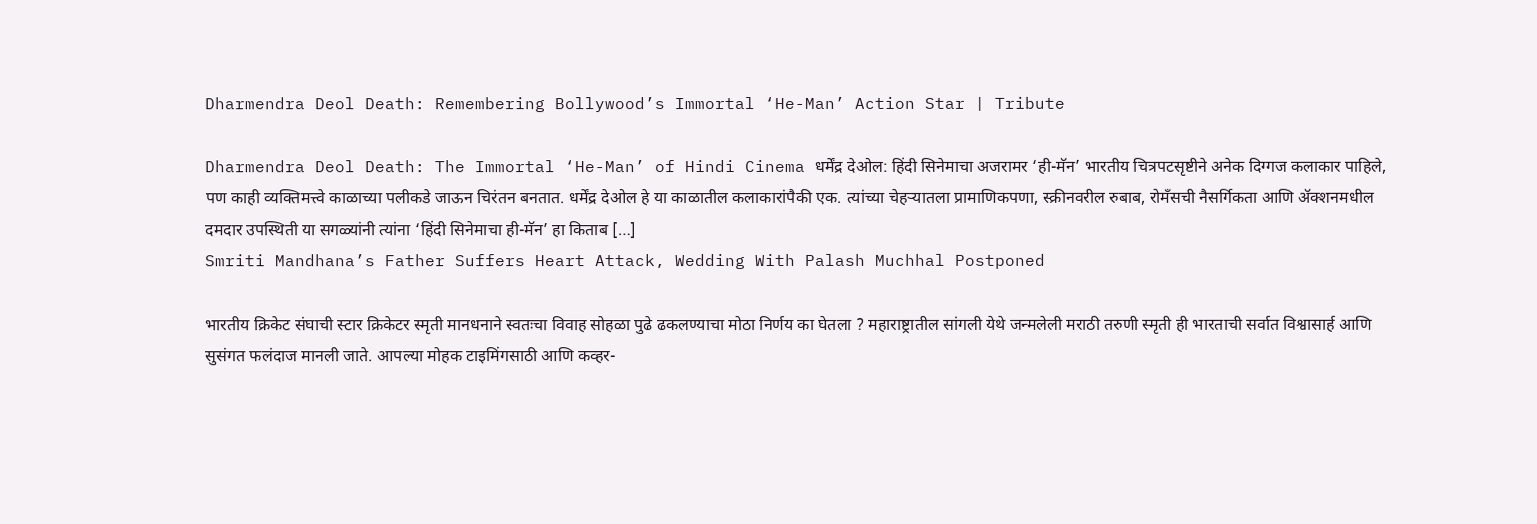Dharmendra Deol Death: Remembering Bollywood’s Immortal ‘He-Man’ Action Star | Tribute

Dharmendra Deol Death: The Immortal ‘He-Man’ of Hindi Cinema धर्मेंद्र देओल: हिंदी सिनेमाचा अजरामर ‘ही-मॅन’ भारतीय चित्रपटसृष्टीने अनेक दिग्गज कलाकार पाहिले, पण काही व्यक्तिमत्त्वे काळाच्या पलीकडे जाऊन चिरंतन बनतात. धर्मेंद्र देओल हे या काळातील कलाकारांपैकी एक. त्यांच्या चेहऱ्यातला प्रामाणिकपणा, स्क्रीनवरील रुबाब, रोमँसची नैसर्गिकता आणि ॲक्शनमधील दमदार उपस्थिती या सगळ्यांनी त्यांना ‘हिंदी सिनेमाचा ही-मॅन’ हा किताब […]
Smriti Mandhana’s Father Suffers Heart Attack, Wedding With Palash Muchhal Postponed

भारतीय क्रिकेट संघाची स्टार क्रिकेटर स्मृती मानधनाने स्वतःचा विवाह सोहळा पुढे ढकलण्याचा मोठा निर्णय का घेतला ? महाराष्ट्रातील सांगली येथे जन्मलेली मराठी तरुणी स्मृती ही भारताची सर्वात विश्वासार्ह आणि सुसंगत फलंदाज मानली जाते. आपल्या मोहक टाइमिंगसाठी आणि कव्हर-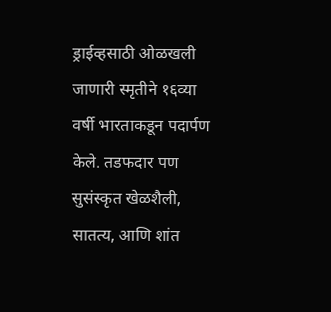ड्राईव्हसाठी ओळखली जाणारी स्मृतीने १६व्या वर्षी भारताकडून पदार्पण केले. तडफदार पण सुसंस्कृत खेळशैली, सातत्य, आणि शांत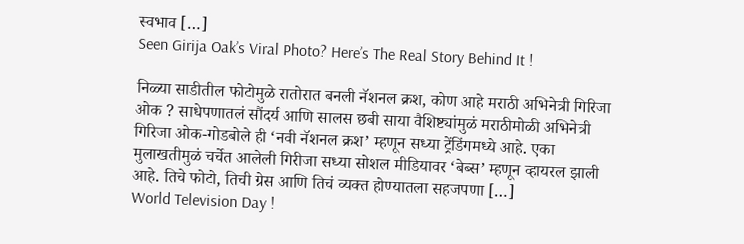स्वभाव […]
Seen Girija Oak’s Viral Photo? Here’s The Real Story Behind It !

निळ्या साडीतील फोटोमुळे रातोरात बनली नॅशनल क्रश, कोण आहे मराठी अभिनेत्री गिरिजा ओक ? साधेपणातलं सौंदर्य आणि सालस छबी साया वैशिष्ट्यांमुळं मराठीमोळी अभिनेत्री गिरिजा ओक-गोडबोले ही ‘नवी नॅशनल क्रश’ म्हणून सध्या ट्रेंडिंगमध्ये आहे. एका मुलाखतीमुळं चर्चेत आलेली गिरीजा सध्या सोशल मीडियावर ‘बेब्स’ म्हणून व्हायरल झाली आहे. तिचे फोटो, तिची ग्रेस आणि तिचं व्यक्त होण्यातला सहजपणा […]
World Television Day !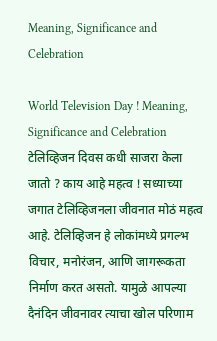Meaning, Significance and Celebration

World Television Day ! Meaning, Significance and Celebration टेलिव्हिजन दिवस कधी साजरा केला जातो ? काय आहे महत्व ! सध्याच्या जगात टेलिव्हिजनला जीवनात मोठं महत्व आहे. टेलिव्हिजन हे लोकांमध्ये प्रगल्भ विचार, मनोरंजन, आणि जागरूकता निर्माण करत असतो. यामुळे आपल्या दैनंदिन जीवनावर त्याचा खोल परिणाम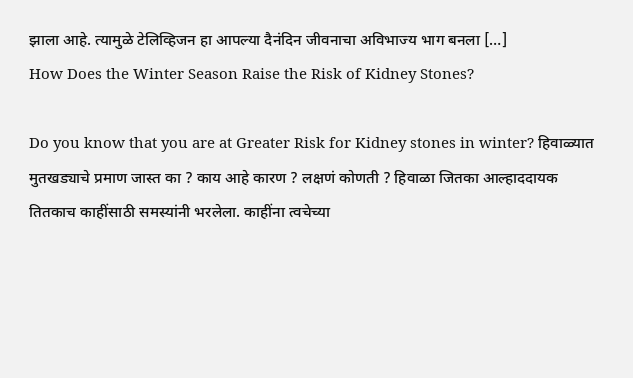झाला आहे. त्यामुळे टेलिव्हिजन हा आपल्या दैनंदिन जीवनाचा अविभाज्य भाग बनला […]
How Does the Winter Season Raise the Risk of Kidney Stones?

Do you know that you are at Greater Risk for Kidney stones in winter? हिवाळ्यात मुतखड्याचे प्रमाण जास्त का ? काय आहे कारण ? लक्षणं कोणती ? हिवाळा जितका आल्हाददायक तितकाच काहींसाठी समस्यांनी भरलेला. काहींना त्वचेच्या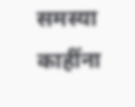समस्या काहींना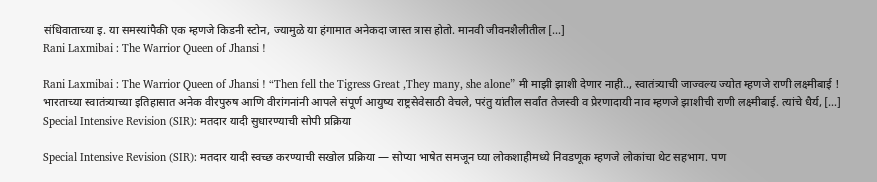संधिवाताच्या इ. या समस्यांपैकी एक म्हणजे किडनी स्टोन, ज्यामुळे या हंगामात अनेकदा जास्त त्रास होतो. मानवी जीवनशैलीतील […]
Rani Laxmibai : The Warrior Queen of Jhansi !

Rani Laxmibai : The Warrior Queen of Jhansi ! “Then fell the Tigress Great ,They many, she alone” मी माझी झाशी देणार नाही.., स्वातंत्र्याची जाज्वल्य ज्योत म्हणजे राणी लक्ष्मीबाई ! भारताच्या स्वातंत्र्याच्या इतिहासात अनेक वीरपुरुष आणि वीरांगनांनी आपले संपूर्ण आयुष्य राष्ट्रसेवेसाठी वेचले, परंतु यांतील सर्वांत तेजस्वी व प्रेरणादायी नाव म्हणजे झाशीची राणी लक्ष्मीबाई. त्यांचे धैर्य, […]
Special Intensive Revision (SIR): मतदार यादी सुधारण्याची सोपी प्रक्रिया

Special Intensive Revision (SIR): मतदार यादी स्वच्छ करण्याची सखोल प्रक्रिया — सोप्या भाषेत समजून घ्या लोकशाहीमध्ये निवडणूक म्हणजे लोकांचा थेट सहभाग. पण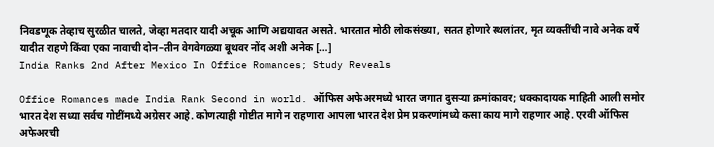निवडणूक तेव्हाच सुरळीत चालते, जेव्हा मतदार यादी अचूक आणि अद्ययावत असते. भारतात मोठी लोकसंख्या, सतत होणारे स्थलांतर, मृत व्यक्तींची नावे अनेक वर्षे यादीत राहणे किंवा एका नावाची दोन–तीन वेगवेगळ्या बूथवर नोंद अशी अनेक […]
India Ranks 2nd After Mexico In Office Romances; Study Reveals

Office Romances made India Rank Second in world. ऑफिस अफेअरमध्ये भारत जगात दुसऱ्या क्रमांकावर; धक्कादायक माहिती आली समोर भारत देश सध्या सर्वच गोष्टींमध्ये अग्रेसर आहे. कोणत्याही गोष्टीत मागे न राहणारा आपला भारत देश प्रेम प्रकरणांमध्ये कसा काय मागे राहणार आहे. एरवी ऑफिस अफेअरची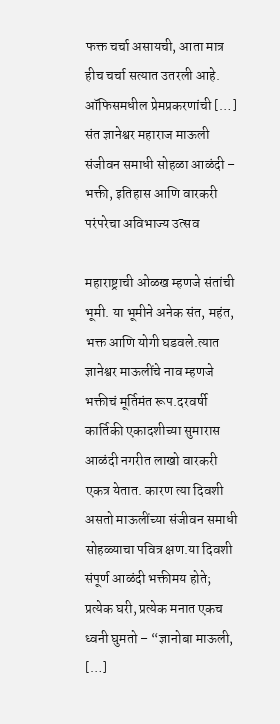फक्त चर्चा असायची, आता मात्र हीच चर्चा सत्यात उतरली आहे. ऑफिसमधील प्रेमप्रकरणांची […]
संत ज्ञानेश्वर महाराज माऊली संजीवन समाधी सोहळा आळंदी – भक्ती, इतिहास आणि वारकरी परंपरेचा अविभाज्य उत्सव

महाराष्ट्राची ओळख म्हणजे संतांची भूमी. या भूमीने अनेक संत, महंत, भक्त आणि योगी घडवले.त्यात ज्ञानेश्वर माऊलींचे नाव म्हणजे भक्तीचं मूर्तिमंत रूप.दरवर्षी कार्तिकी एकादशीच्या सुमारास आळंदी नगरीत लाखो वारकरी एकत्र येतात. कारण त्या दिवशी असतो माऊलींच्या संजीवन समाधी सोहळ्याचा पवित्र क्षण.या दिवशी संपूर्ण आळंदी भक्तीमय होते; प्रत्येक घरी, प्रत्येक मनात एकच ध्वनी घुमतो – “ज्ञानोबा माऊली, […]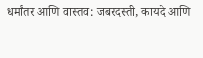धर्मांतर आणि वास्तव: जबरदस्ती, कायदे आणि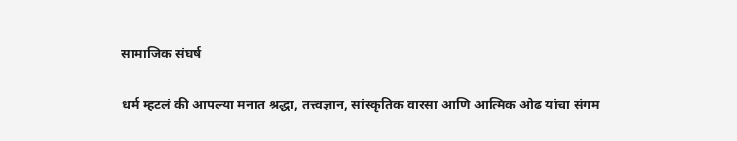सामाजिक संघर्ष

धर्म म्हटलं की आपल्या मनात श्रद्धा, तत्त्वज्ञान, सांस्कृतिक वारसा आणि आत्मिक ओढ यांचा संगम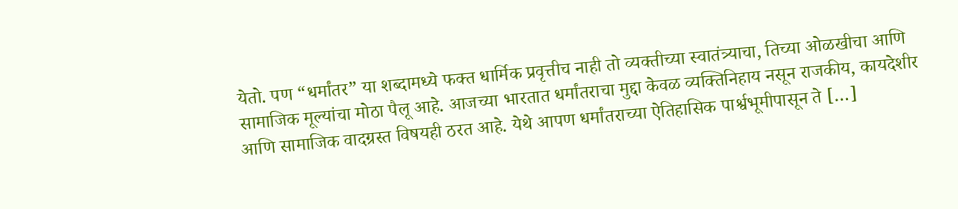येतो. पण “धर्मांतर” या शब्दामध्ये फक्त धार्मिक प्रवृत्तीच नाही तो व्यक्तीच्या स्वातंत्र्याचा, तिच्या ओळखीचा आणि सामाजिक मूल्यांचा मोठा पैलू आहे. आजच्या भारतात धर्मांतराचा मुद्दा केवळ व्यक्तिनिहाय नसून राजकीय, कायदेशीर आणि सामाजिक वादग्रस्त विषयही ठरत आहे. येथे आपण धर्मांतराच्या ऐतिहासिक पार्श्वभूमीपासून ते […]